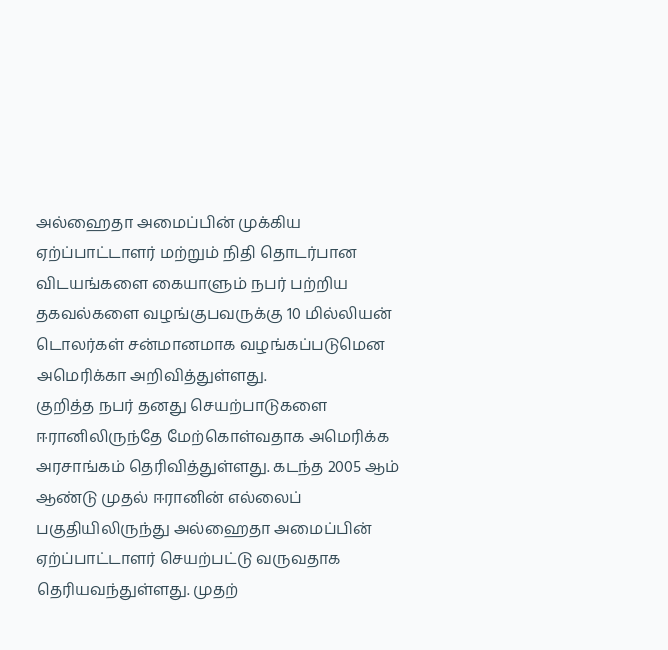அல்ஹைதா அமைப்பின் முக்கிய ஏற்ப்பாட்டாளர் மற்றும் நிதி தொடர்பான விடயங்களை கையாளும் நபர் பற்றிய தகவல்களை வழங்குபவருக்கு 10 மில்லியன் டொலர்கள் சன்மானமாக வழங்கப்படுமென அமெரிக்கா அறிவித்துள்ளது.
குறித்த நபர் தனது செயற்பாடுகளை ஈரானிலிருந்தே மேற்கொள்வதாக அமெரிக்க அரசாங்கம் தெரிவித்துள்ளது. கடந்த 2005 ஆம் ஆண்டு முதல் ஈரானின் எல்லைப் பகுதியிலிருந்து அல்ஹைதா அமைப்பின் ஏற்ப்பாட்டாளர் செயற்பட்டு வருவதாக தெரியவந்துள்ளது. முதற்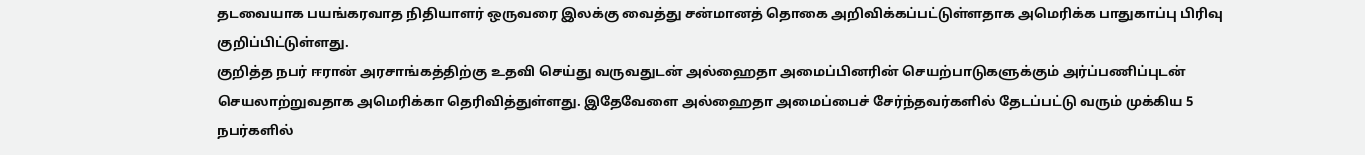தடவையாக பயங்கரவாத நிதியாளர் ஒருவரை இலக்கு வைத்து சன்மானத் தொகை அறிவிக்கப்பட்டுள்ளதாக அமெரிக்க பாதுகாப்பு பிரிவு குறிப்பிட்டுள்ளது.
குறித்த நபர் ஈரான் அரசாங்கத்திற்கு உதவி செய்து வருவதுடன் அல்ஹைதா அமைப்பினரின் செயற்பாடுகளுக்கும் அர்ப்பணிப்புடன் செயலாற்றுவதாக அமெரிக்கா தெரிவித்துள்ளது. இதேவேளை அல்ஹைதா அமைப்பைச் சேர்ந்தவர்களில் தேடப்பட்டு வரும் முக்கிய 5 நபர்களில்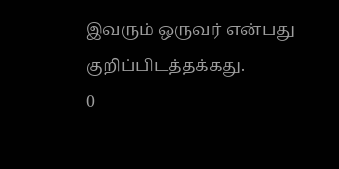இவரும் ஒருவர் என்பது குறிப்பிடத்தக்கது.
0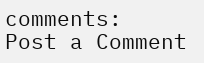comments:
Post a Comment